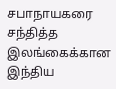சபாநாயகரை சந்தித்த இலங்கைக்கான இந்திய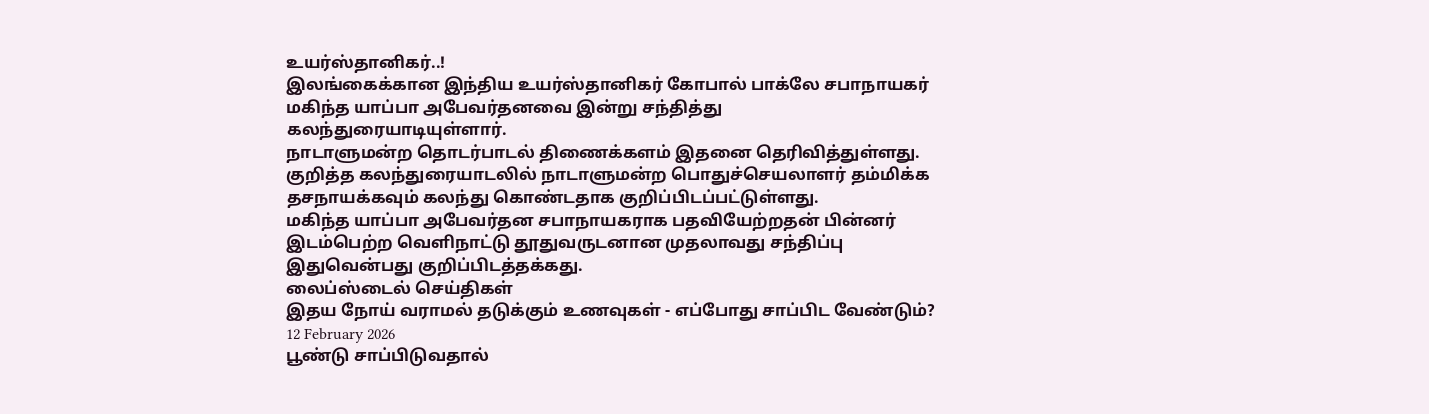உயர்ஸ்தானிகர்..!
இலங்கைக்கான இந்திய உயர்ஸ்தானிகர் கோபால் பாக்லே சபாநாயகர் மகிந்த யாப்பா அபேவர்தனவை இன்று சந்தித்து கலந்துரையாடியுள்ளார்.
நாடாளுமன்ற தொடர்பாடல் திணைக்களம் இதனை தெரிவித்துள்ளது.
குறித்த கலந்துரையாடலில் நாடாளுமன்ற பொதுச்செயலாளர் தம்மிக்க தசநாயக்கவும் கலந்து கொண்டதாக குறிப்பிடப்பட்டுள்ளது.
மகிந்த யாப்பா அபேவர்தன சபாநாயகராக பதவியேற்றதன் பின்னர் இடம்பெற்ற வெளிநாட்டு தூதுவருடனான முதலாவது சந்திப்பு இதுவென்பது குறிப்பிடத்தக்கது.
லைப்ஸ்டைல் செய்திகள்
இதய நோய் வராமல் தடுக்கும் உணவுகள் - எப்போது சாப்பிட வேண்டும்?
12 February 2026
பூண்டு சாப்பிடுவதால்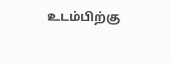உடம்பிற்கு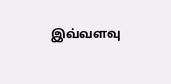இவ்வளவு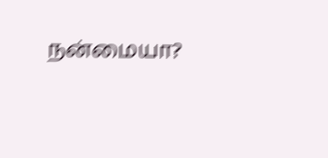நன்மையா?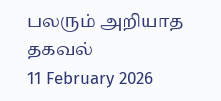பலரும் அறியாத தகவல்
11 February 2026